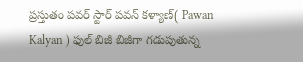ప్రస్తుతం పవర్ స్టార్ పవన్ కళ్యాణ్( Pawan Kalyan ) ఫుల్ బిజీ బిజీగా గడుపుతున్న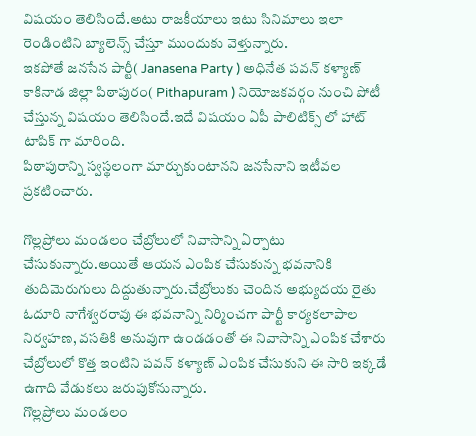విషయం తెలిసిందే.అటు రాజకీయాలు ఇటు సినిమాలు ఇలా రెండింటిని బ్యాలెన్స్ చేస్తూ ముందుకు వెళ్తున్నారు.
ఇకపోతే జనసేన పార్టీ( Janasena Party ) అధినేత పవన్ కళ్యాణ్ కాకినాడ జిల్లా పిఠాపురం( Pithapuram ) నియోజకవర్గం నుంచి పోటీ చేస్తున్న విషయం తెలిసిందే.ఇదే విషయం ఏపీ పాలిటిక్స్ లో హాట్ టాపిక్ గా మారింది.
పిఠాపురాన్ని స్వస్థలంగా మార్చుకుంటానని జనసేనాని ఇటీవల ప్రకటించారు.

గొల్లప్రోలు మండలం చేబ్రోలులో నివాసాన్ని ఏర్పాటు చేసుకున్నారు.అయితే ఆయన ఎంపిక చేసుకున్న భవనానికి తుదిమెరుగులు దిద్దుతున్నారు.చేబ్రోలుకు చెందిన అభ్యుదయ రైతు ఓదూరి నాగేశ్వరరావు ఈ భవనాన్ని నిర్మించగా పార్టీ కార్యకలాపాల నిర్వహణ, వసతికి అనువుగా ఉండడంతో ఈ నివాసాన్ని ఎంపిక చేశారు చేబ్రోలులో కొత్త ఇంటిని పవన్ కళ్యాణ్ ఎంపిక చేసుకుని ఈ సారి ఇక్కడే ఉగాది వేడుకలు జరుపుకోనున్నారు.
గొల్లప్రోలు మండలం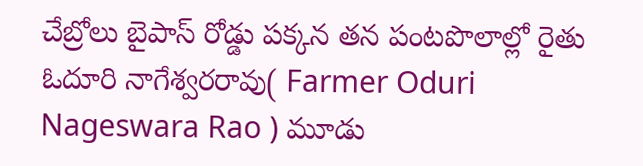చేబ్రోలు బైపాస్ రోడ్డు పక్కన తన పంటపొలాల్లో రైతు ఓదూరి నాగేశ్వరరావు( Farmer Oduri Nageswara Rao ) మూడు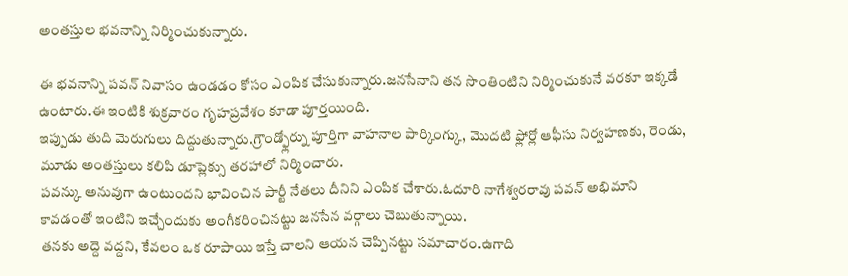అంతస్తుల భవనాన్ని నిర్మించుకున్నారు.

ఈ భవనాన్ని పవన్ నివాసం ఉండడం కోసం ఎంపిక చేసుకున్నారు.జనసేనాని తన సొంతింటిని నిర్మించుకునే వరకూ ఇక్కడే ఉంటారు.ఈ ఇంటికి శుక్రవారం గృహప్రవేశం కూడా పూర్తయింది.
ఇప్పుడు తుది మెరుగులు దిద్దుతున్నారు.గ్రౌండ్ఫ్లోర్ను పూర్తిగా వాహనాల పార్కింగ్కు, మొదటి ఫ్లోర్లో ఆఫీసు నిర్వహణకు, రెండు, మూడు అంతస్తులు కలిపి డూప్లెక్సు తరహాలో నిర్మించారు.
పవన్కు అనువుగా ఉంటుందని భావించిన పార్టీ నేతలు దీనిని ఎంపిక చేశారు.ఓదూరి నాగేశ్వరరావు పవన్ అభిమాని కావడంతో ఇంటిని ఇచ్చేందుకు అంగీకరించినట్టు జనసేన వర్గాలు చెబుతున్నాయి.
తనకు అద్దె వద్దని, కేవలం ఒక రూపాయి ఇస్తే చాలని ఆయన చెప్పినట్టు సమాచారం.ఉగాది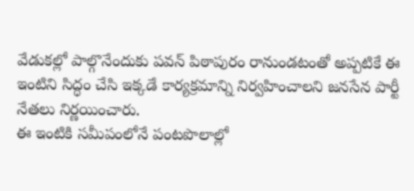వేడుకల్లో పాల్గొనేందుకు పవన్ పిఠాపురం రానుండటంతో అప్పటికే ఈ ఇంటిని సిద్ధం చేసి ఇక్కడే కార్యక్రమాన్ని నిర్వహించాలని జనసేన పార్టీ నేతలు నిర్ణయించారు.
ఈ ఇంటికి సమీపంలోనే పంటపొలాల్లో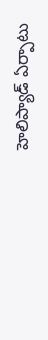హెలిప్యాడ్ ఏర్పాటు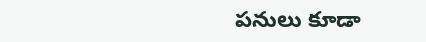పనులు కూడా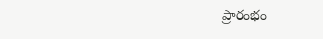ప్రారంభం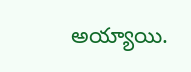అయ్యాయి.